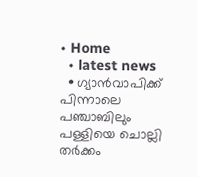• Home
  • latest news
  • ഗ്യാൻവാപിക്ക് പിന്നാലെ പഞ്ചാബിലും പള്ളിയെ ചൊല്ലി തർക്കം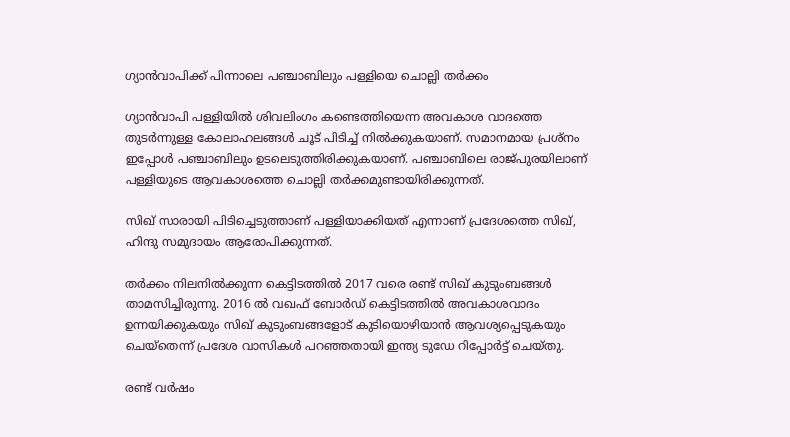ഗ്യാൻവാപിക്ക് പിന്നാലെ പഞ്ചാബിലും പള്ളിയെ ചൊല്ലി തർക്കം

ഗ്യാൻവാപി പള്ളിയിൽ ശിവലിംഗം കണ്ടെത്തിയെന്ന അവകാശ വാദത്തെ തുടർന്നുള്ള കോലാഹലങ്ങൾ ചൂട് പിടിച്ച് നിൽക്കുകയാണ്. സമാനമായ പ്രശ്നം ഇപ്പോൾ പഞ്ചാബിലും ഉടലെടുത്തിരിക്കുകയാണ്. പഞ്ചാബിലെ രാജ്പുരയിലാണ് പള്ളിയുടെ ആവകാശത്തെ ചൊല്ലി തർക്കമുണ്ടായിരിക്കുന്നത്.

സിഖ് സാരായി പിടിച്ചെടുത്താണ് പള്ളിയാക്കിയത് എന്നാണ് പ്രദേശത്തെ സിഖ്, ഹിന്ദു സമുദായം ആരോപിക്കുന്നത്.

തർക്കം നിലനിൽക്കുന്ന കെട്ടിടത്തിൽ 2017 വരെ രണ്ട് സിഖ് കുടുംബങ്ങൾ താമസിച്ചിരുന്നു. 2016 ൽ വഖഫ് ബോർഡ്‌ കെട്ടിടത്തിൽ അവകാശവാദം ഉന്നയിക്കുകയും സിഖ് കുടുംബങ്ങളോട് കുടിയൊഴിയാൻ ആവശ്യപ്പെടുകയും ചെയ്‌തെന്ന് പ്രദേശ വാസികൾ പറഞ്ഞതായി ഇന്ത്യ ടുഡേ റിപ്പോർട്ട്‌ ചെയ്തു.

രണ്ട് വർഷം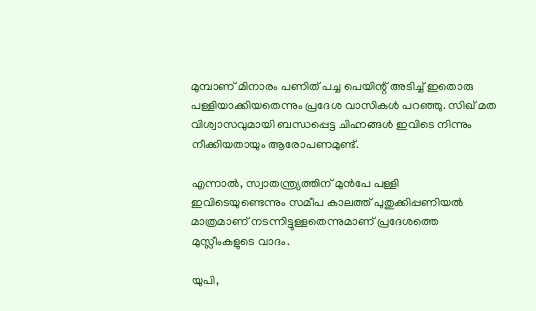മുമ്പാണ് മിനാരം പണിത് പച്ച പെയിന്റ് അടിച്ച് ഇതൊരു പള്ളിയാക്കിയതെന്നും പ്രദേശ വാസികൾ പറഞ്ഞു. സിഖ് മത വിശ്വാസവുമായി ബന്ധപ്പെട്ട ചിഹ്നങ്ങൾ ഇവിടെ നിന്നും നീക്കിയതായും ആരോപണമുണ്ട്.

എന്നാൽ, സ്വാതന്ത്ര്യത്തിന് മുൻപേ പള്ളി ഇവിടെയുണ്ടെന്നും സമീപ കാലത്ത് പുതുക്കിപ്പണിയൽ മാത്രമാണ് നടന്നിട്ടുള്ളതെന്നുമാണ് പ്രദേശത്തെ മുസ്ലീംകളുടെ വാദം.

യുപി,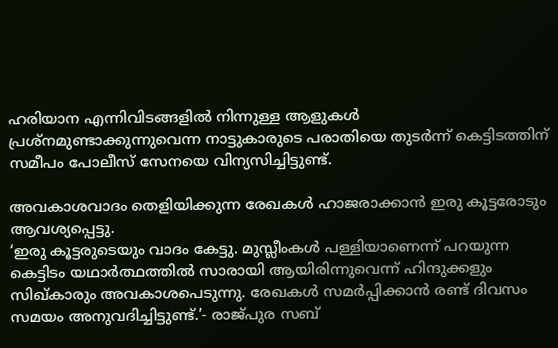ഹരിയാന എന്നിവിടങ്ങളിൽ നിന്നുള്ള ആളുകൾ പ്രശ്നമുണ്ടാക്കുന്നുവെന്ന നാട്ടുകാരുടെ പരാതിയെ തുടർന്ന് കെട്ടിടത്തിന് സമീപം പോലീസ് സേനയെ വിന്യസിച്ചിട്ടുണ്ട്.

അവകാശവാദം തെളിയിക്കുന്ന രേഖകൾ ഹാജരാക്കാൻ ഇരു കൂട്ടരോടും ആവശ്യപ്പെട്ടു.
‘ഇരു കൂട്ടരുടെയും വാദം കേട്ടു. മുസ്ലീംകൾ പള്ളിയാണെന്ന് പറയുന്ന കെട്ടിടം യഥാർത്ഥത്തിൽ സാരായി ആയിരിന്നുവെന്ന് ഹിന്ദുക്കളും സിഖ്‌കാരും അവകാശപെടുന്നു. രേഖകൾ സമർപ്പിക്കാൻ രണ്ട് ദിവസം സമയം അനുവദിച്ചിട്ടുണ്ട്.’- രാജ്പുര സബ്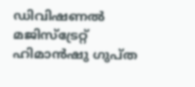ഡിവിഷണൽ മജിസ്‌ട്രേറ്റ് ഹിമാൻഷു ഗുപ്ത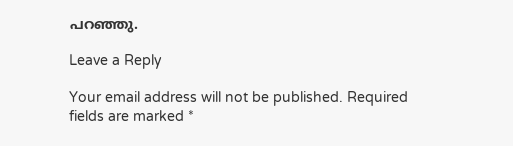പറഞ്ഞു.

Leave a Reply

Your email address will not be published. Required fields are marked *